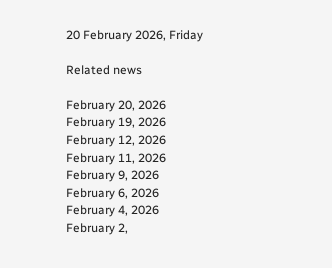20 February 2026, Friday

Related news

February 20, 2026
February 19, 2026
February 12, 2026
February 11, 2026
February 9, 2026
February 6, 2026
February 4, 2026
February 2,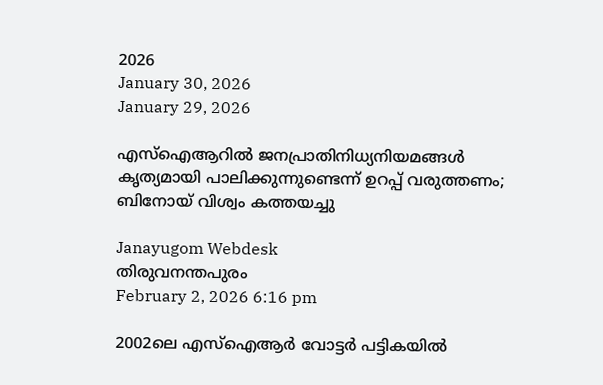2026
January 30, 2026
January 29, 2026

എസ്ഐആറില്‍ ജനപ്രാതിനിധ്യനിയമങ്ങൾ കൃത്യമായി പാലിക്കുന്നുണ്ടെന്ന് ഉറപ്പ് വരുത്തണം; ബിനോയ് വിശ്വം കത്തയച്ചു

Janayugom Webdesk
തിരുവനന്തപുരം
February 2, 2026 6:16 pm

2002ലെ എസ്ഐആർ വോട്ടർ പട്ടികയിൽ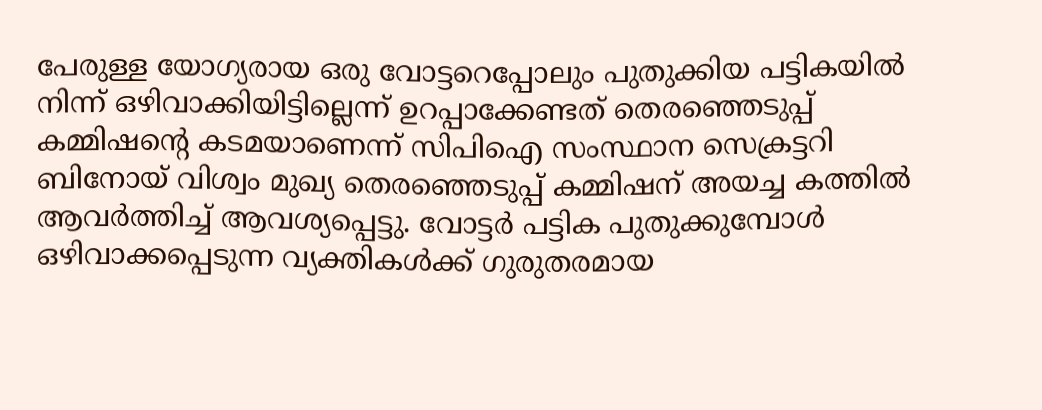പേരുള്ള യോഗ്യരായ ഒരു വോട്ടറെപ്പോലും പുതുക്കിയ പട്ടികയിൽ നിന്ന് ഒഴിവാക്കിയിട്ടില്ലെന്ന് ഉറപ്പാക്കേണ്ടത് തെരഞ്ഞെടുപ്പ് കമ്മിഷന്റെ കടമയാണെന്ന് സിപിഐ സംസ്ഥാന സെക്രട്ടറി ബിനോയ് വിശ്വം മുഖ്യ തെരഞ്ഞെടുപ്പ് കമ്മിഷന് അയച്ച കത്തിൽ ആവർത്തിച്ച് ആവശ്യപ്പെട്ടു. വോട്ടർ പട്ടിക പുതുക്കുമ്പോൾ ഒഴിവാക്കപ്പെടുന്ന വ്യക്തികൾക്ക് ഗുരുതരമായ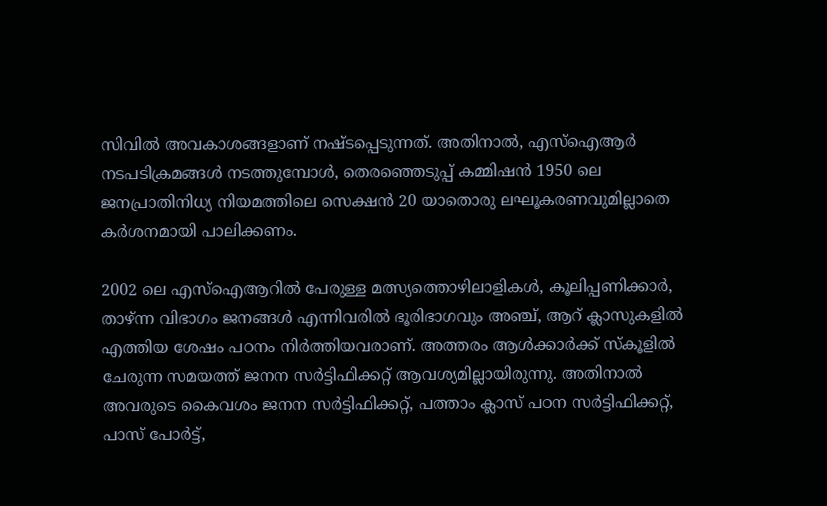സിവിൽ അവകാശങ്ങളാണ് നഷ്ടപ്പെടുന്നത്. അതിനാൽ, എസ്ഐആർ നടപടിക്രമങ്ങൾ നടത്തുമ്പോൾ, തെരഞ്ഞെടുപ്പ് കമ്മിഷൻ 1950 ലെ ജനപ്രാതിനിധ്യ നിയമത്തിലെ സെക്ഷൻ 20 യാതൊരു ലഘൂകരണവുമില്ലാതെ കർശനമായി പാലിക്കണം.

2002 ലെ എസ്ഐആറിൽ പേരുള്ള മത്സ്യത്തൊഴിലാളികൾ, കൂലിപ്പണിക്കാർ, താഴ്ന്ന വിഭാഗം ജനങ്ങൾ എന്നിവരിൽ ഭൂരിഭാഗവും അഞ്ച്, ആറ് ക്ലാസുകളിൽ എത്തിയ ശേഷം പഠനം നിർത്തിയവരാണ്. അത്തരം ആൾക്കാർക്ക് സ്കൂളിൽ ചേരുന്ന സമയത്ത് ജനന സർട്ടിഫിക്കറ്റ് ആവശ്യമില്ലായിരുന്നു. അതിനാൽ അവരുടെ കൈവശം ജനന സർട്ടിഫിക്കറ്റ്, പത്താം ക്ലാസ് പഠന സർട്ടിഫിക്കറ്റ്, പാസ് പോർട്ട്,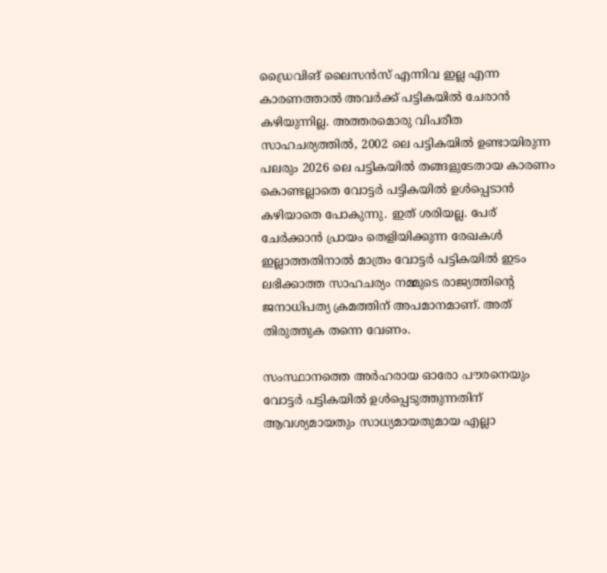ഡ്രൈവിങ് ലൈസൻസ് എന്നിവ ഇല്ല എന്ന കാരണത്താൽ അവർക്ക് പട്ടികയിൽ ചേരാൻ കഴിയുന്നില്ല. അത്തരമൊരു വിപരീത സാഹചര്യത്തിൽ, 2002 ലെ പട്ടികയിൽ ഉണ്ടായിരുന്ന പലരും 2026 ലെ പട്ടികയിൽ തങ്ങളുടേതായ കാരണം കൊണ്ടല്ലാതെ വോട്ടർ പട്ടികയിൽ ഉൾപ്പെടാൻ കഴിയാതെ പോകുന്നു. ഇത് ശരിയല്ല. പേര് ചേർക്കാൻ പ്രായം തെളിയിക്കുന്ന രേഖകൾ ഇല്ലാത്തതിനാൽ മാത്രം വോട്ടർ പട്ടികയിൽ ഇടം ലഭിക്കാത്ത സാഹചര്യം നമ്മുടെ രാജ്യത്തിന്റെ ജനാധിപത്യ ക്രമത്തിന് അപമാനമാണ്. അത് തിരുത്തുക തന്നെ വേണം.

സംസ്ഥാനത്തെ അർഹരായ ഓരോ പൗരനെയും വോട്ടർ പട്ടികയിൽ ഉൾപ്പെടുത്തുന്നതിന് ആവശ്യമായതും സാധ്യമായതുമായ എല്ലാ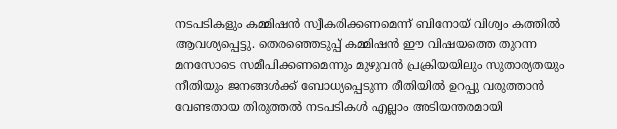നടപടികളും കമ്മിഷൻ സ്വീകരിക്കണമെന്ന് ബിനോയ് വിശ്വം കത്തിൽ ആവശ്യപ്പെട്ടു. തെരഞ്ഞെടുപ്പ് കമ്മിഷൻ ഈ വിഷയത്തെ തുറന്ന മനസോടെ സമീപിക്കണമെന്നും മുഴുവൻ പ്രക്രിയയിലും സുതാര്യതയും നീതിയും ജനങ്ങൾക്ക് ബോധ്യപ്പെടുന്ന രീതിയിൽ ഉറപ്പു വരുത്താൻ വേണ്ടതായ തിരുത്തൽ നടപടികൾ എല്ലാം അടിയന്തരമായി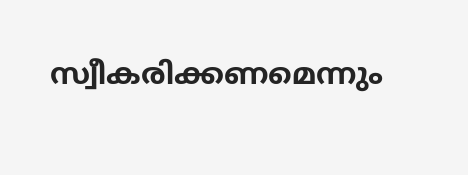സ്വീകരിക്കണമെന്നും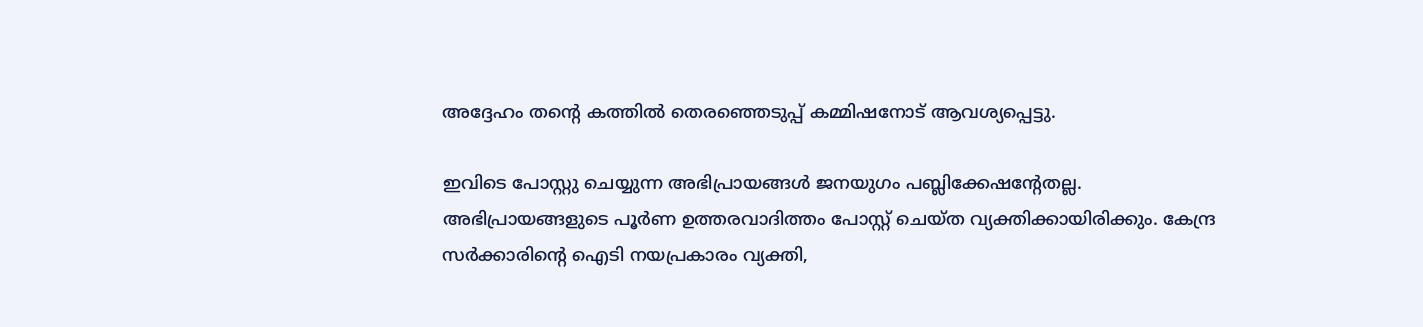അദ്ദേഹം തന്റെ കത്തിൽ തെരഞ്ഞെടുപ്പ് കമ്മിഷനോട് ആവശ്യപ്പെട്ടു.

ഇവിടെ പോസ്റ്റു ചെയ്യുന്ന അഭിപ്രായങ്ങള്‍ ജനയുഗം പബ്ലിക്കേഷന്റേതല്ല. അഭിപ്രായങ്ങളുടെ പൂര്‍ണ ഉത്തരവാദിത്തം പോസ്റ്റ് ചെയ്ത വ്യക്തിക്കായിരിക്കും. കേന്ദ്ര സര്‍ക്കാരിന്റെ ഐടി നയപ്രകാരം വ്യക്തി,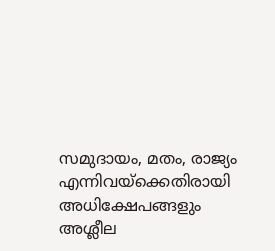സമുദായം, മതം, രാജ്യം എന്നിവയ്‌ക്കെതിരായി അധിക്ഷേപങ്ങളും അശ്ലീല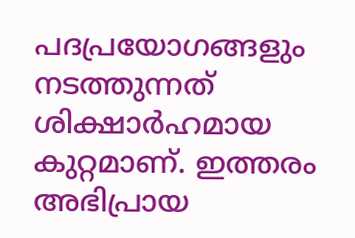പദപ്രയോഗങ്ങളും നടത്തുന്നത് ശിക്ഷാര്‍ഹമായ കുറ്റമാണ്. ഇത്തരം അഭിപ്രായ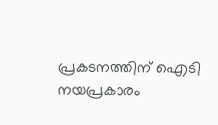പ്രകടനത്തിന് ഐടി നയപ്രകാരം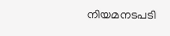നിയമനടപടി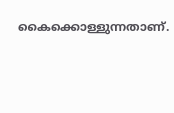കൈക്കൊള്ളുന്നതാണ്.